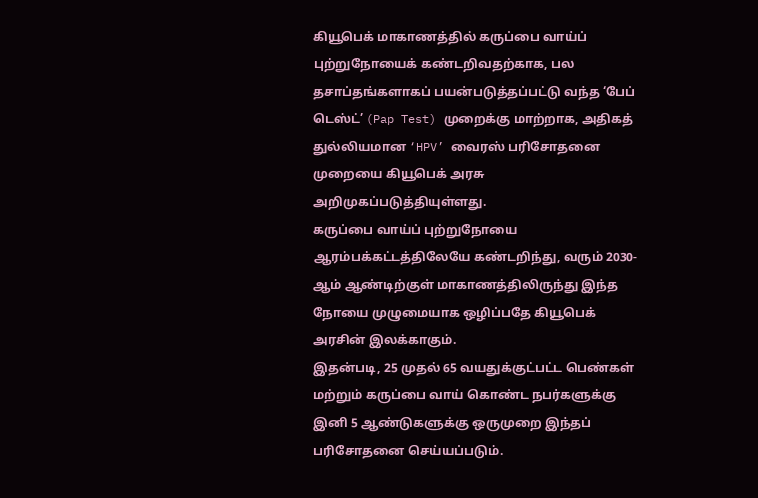கியூபெக் மாகாணத்தில் கருப்பை வாய்ப் புற்றுநோயைக் கண்டறிவதற்காக, பல தசாப்தங்களாகப் பயன்படுத்தப்பட்டு வந்த ‘பேப் டெஸ்ட்’ (Pap Test) முறைக்கு மாற்றாக, அதிகத் துல்லியமான ‘HPV’ வைரஸ் பரிசோதனை முறையை கியூபெக் அரசு அறிமுகப்படுத்தியுள்ளது.
கருப்பை வாய்ப் புற்றுநோயை ஆரம்பக்கட்டத்திலேயே கண்டறிந்து, வரும் 2030-ஆம் ஆண்டிற்குள் மாகாணத்திலிருந்து இந்த நோயை முழுமையாக ஒழிப்பதே கியூபெக் அரசின் இலக்காகும்.
இதன்படி, 25 முதல் 65 வயதுக்குட்பட்ட பெண்கள் மற்றும் கருப்பை வாய் கொண்ட நபர்களுக்கு இனி 5 ஆண்டுகளுக்கு ஒருமுறை இந்தப் பரிசோதனை செய்யப்படும்.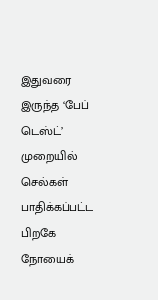இதுவரை இருந்த ‘பேப் டெஸ்ட்’ முறையில் செல்கள் பாதிக்கப்பட்ட பிறகே நோயைக்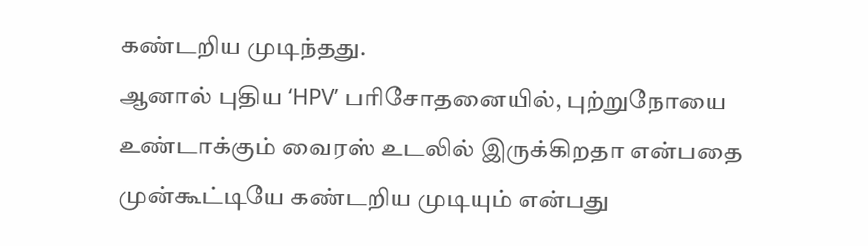கண்டறிய முடிந்தது.
ஆனால் புதிய ‘HPV’ பரிசோதனையில், புற்றுநோயை உண்டாக்கும் வைரஸ் உடலில் இருக்கிறதா என்பதை முன்கூட்டியே கண்டறிய முடியும் என்பது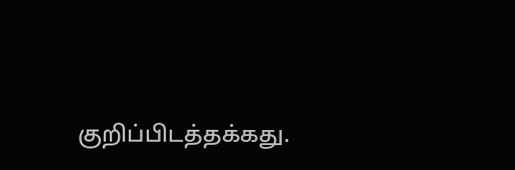குறிப்பிடத்தக்கது.